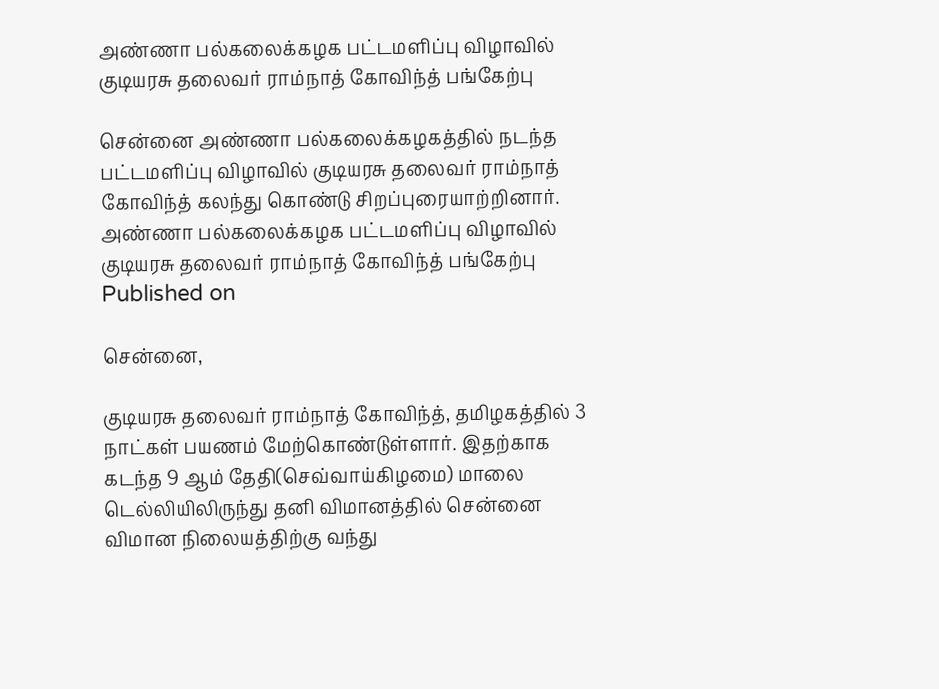அண்ணா பல்கலைக்கழக பட்டமளிப்பு விழாவில் குடியரசு தலைவர் ராம்நாத் கோவிந்த் பங்கேற்பு

சென்னை அண்ணா பல்கலைக்கழகத்தில் நடந்த பட்டமளிப்பு விழாவில் குடியரசு தலைவர் ராம்நாத் கோவிந்த் கலந்து கொண்டு சிறப்புரையாற்றினார்.
அண்ணா பல்கலைக்கழக பட்டமளிப்பு விழாவில் குடியரசு தலைவர் ராம்நாத் கோவிந்த் பங்கேற்பு
Published on

சென்னை,

குடியரசு தலைவர் ராம்நாத் கோவிந்த், தமிழகத்தில் 3 நாட்கள் பயணம் மேற்கொண்டுள்ளார். இதற்காக கடந்த 9 ஆம் தேதி(செவ்வாய்கிழமை) மாலை டெல்லியிலிருந்து தனி விமானத்தில் சென்னை விமான நிலையத்திற்கு வந்து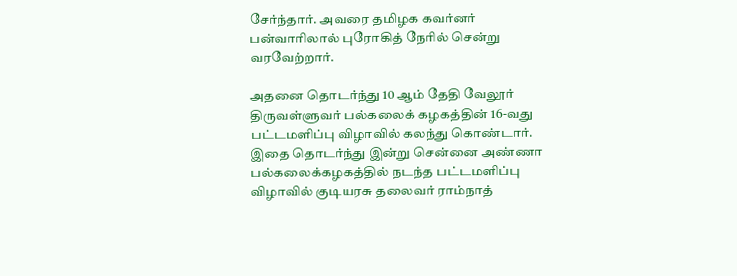சேர்ந்தார். அவரை தமிழக கவர்னர் பன்வாரிலால் புரோகித் நேரில் சென்று வரவேற்றார்.

அதனை தொடர்ந்து 10 ஆம் தேதி வேலூர் திருவள்ளுவர் பல்கலைக் கழகத்தின் 16-வது பட்டமளிப்பு விழாவில் கலந்து கொண்டார். இதை தொடர்ந்து இன்று சென்னை அண்ணா பல்கலைக்கழகத்தில் நடந்த பட்டமளிப்பு விழாவில் குடியரசு தலைவர் ராம்நாத்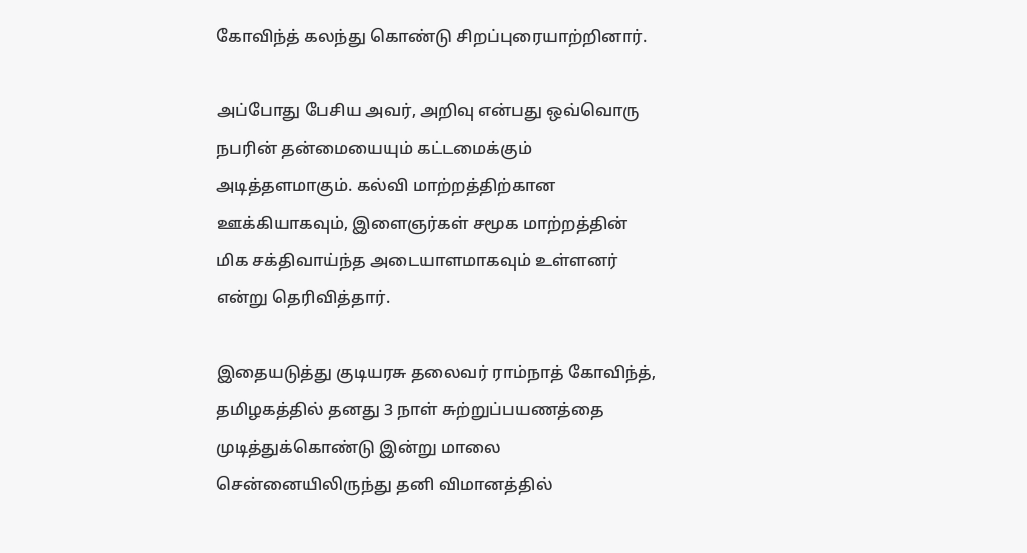கோவிந்த் கலந்து கொண்டு சிறப்புரையாற்றினார்.

அப்போது பேசிய அவர், அறிவு என்பது ஒவ்வொரு நபரின் தன்மையையும் கட்டமைக்கும் அடித்தளமாகும். கல்வி மாற்றத்திற்கான ஊக்கியாகவும், இளைஞர்கள் சமூக மாற்றத்தின் மிக சக்திவாய்ந்த அடையாளமாகவும் உள்ளனர் என்று தெரிவித்தார்.

இதையடுத்து குடியரசு தலைவர் ராம்நாத் கோவிந்த், தமிழகத்தில் தனது 3 நாள் சுற்றுப்பயணத்தை முடித்துக்கொண்டு இன்று மாலை சென்னையிலிருந்து தனி விமானத்தில்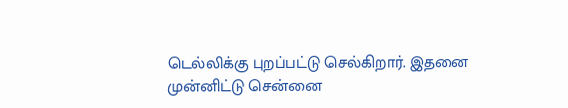டெல்லிக்கு புறப்பட்டு செல்கிறார். இதனை முன்னிட்டு சென்னை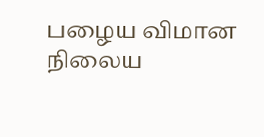பழைய விமான நிலைய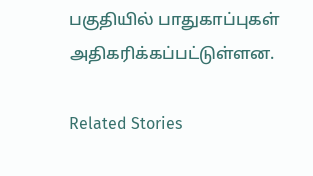பகுதியில் பாதுகாப்புகள் அதிகரிக்கப்பட்டுள்ளன.

Related Stories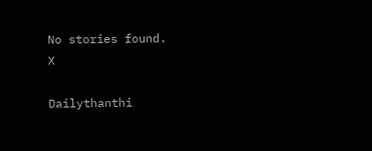No stories found.
X

Dailythanthi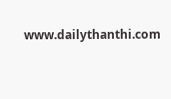www.dailythanthi.com